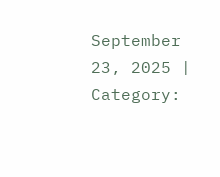September 23, 2025 |
Category: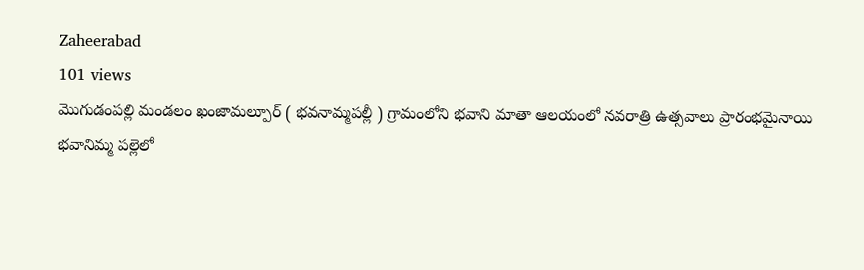Zaheerabad
101 views
మొగుడంపల్లి మండలం ఖంజామల్పూర్ ( భవనామ్మపల్లీ ) గ్రామంలోని భవాని మాతా ఆలయంలో నవరాత్రి ఉత్సవాలు ప్రారంభమైనాయి
భవానిమ్మ పల్లెలో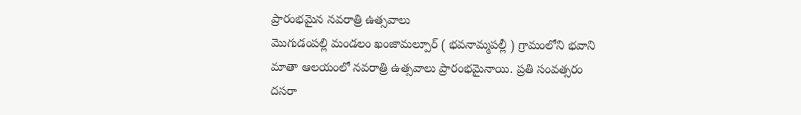ప్రారంభమైన నవరాత్రి ఉత్సవాలు
మొగుడంపల్లి మండలం ఖంజామల్పూర్ ( భవనామ్మపల్లీ ) గ్రామంలోని భవాని మాతా ఆలయంలో నవరాత్రి ఉత్సవాలు ప్రారంభమైనాయి. ప్రతి సంవత్సరం దసరా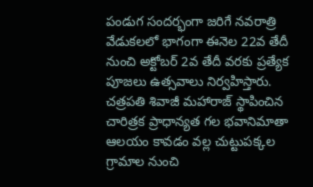పండుగ సందర్భంగా జరిగే నవరాత్రి వేడుకలలో భాగంగా ఈనెల 22వ తేదీ నుంచి అక్టోబర్ 2వ తేదీ వరకు ప్రత్యేక పూజలు ఉత్సవాలు నిర్వహిస్తారు. చత్రపతి శివాజీ మహారాజ్ స్థాపించిన చారిత్రక ప్రాధాన్యత గల భవానిమాతా ఆలయం కావడం వల్ల చుట్టుపక్కల గ్రామాల నుంచి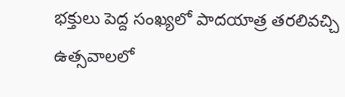భక్తులు పెద్ద సంఖ్యలో పాదయాత్ర తరలివచ్చి ఉత్సవాలలో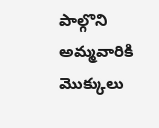పాల్గొని అమ్మవారికి మొక్కులు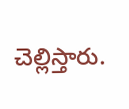చెల్లిస్తారు.